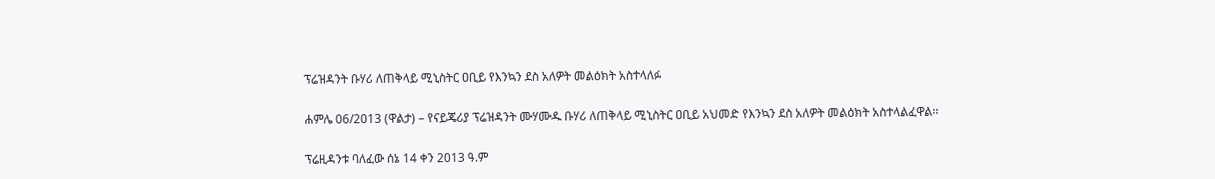ፕሬዝዳንት ቡሃሪ ለጠቅላይ ሚኒስትር ዐቢይ የእንኳን ደስ አለዎት መልዕክት አስተላለፉ

ሐምሌ 06/2013 (ዋልታ) – የናይጄሪያ ፕሬዝዳንት ሙሃሙዱ ቡሃሪ ለጠቅላይ ሚኒስትር ዐቢይ አህመድ የእንኳን ደስ አለዎት መልዕክት አስተላልፈዋል፡፡

ፕሬዚዳንቱ ባለፈው ሰኔ 14 ቀን 2013 ዓ.ም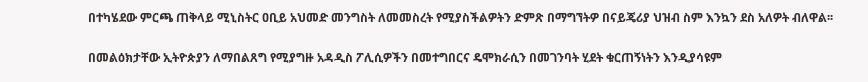በተካሄደው ምርጫ ጠቅላይ ሚኒስትር ዐቢይ አህመድ መንግስት ለመመስረት የሚያስችልዎትን ድምጽ በማግኘትዎ በናይጄሪያ ህዝብ ስም እንኳን ደስ አለዎት ብለዋል፡፡

በመልዕክታቸው ኢትዮጵያን ለማበልጸግ የሚያግዙ አዳዲስ ፖሊሲዎችን በመተግበርና ዴሞክራሲን በመገንባት ሂደት ቁርጠኝነትን እንዲያሳዩም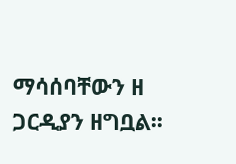ማሳሰባቸውን ዘ ጋርዲያን ዘግቧል፡፡